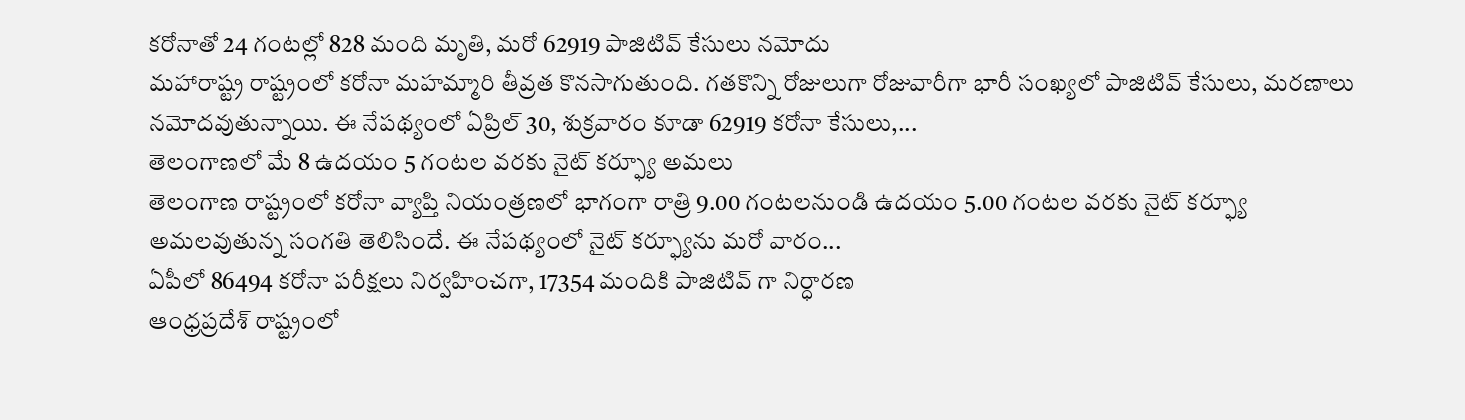కరోనాతో 24 గంటల్లో 828 మంది మృతి, మరో 62919 పాజిటివ్ కేసులు నమోదు
మహారాష్ట్ర రాష్ట్రంలో కరోనా మహమ్మారి తీవ్రత కొనసాగుతుంది. గతకొన్ని రోజులుగా రోజువారీగా భారీ సంఖ్యలో పాజిటివ్ కేసులు, మరణాలు నమోదవుతున్నాయి. ఈ నేపథ్యంలో ఏప్రిల్ 30, శుక్రవారం కూడా 62919 కరోనా కేసులు,...
తెలంగాణలో మే 8 ఉదయం 5 గంటల వరకు నైట్ కర్ఫ్యూ అమలు
తెలంగాణ రాష్ట్రంలో కరోనా వ్యాప్తి నియంత్రణలో భాగంగా రాత్రి 9.00 గంటలనుండి ఉదయం 5.00 గంటల వరకు నైట్ కర్ఫ్యూ అమలవుతున్న సంగతి తెలిసిందే. ఈ నేపథ్యంలో నైట్ కర్ఫ్యూను మరో వారం...
ఏపీలో 86494 కరోనా పరీక్షలు నిర్వహించగా, 17354 మందికి పాజిటివ్ గా నిర్ధారణ
ఆంధ్రప్రదేశ్ రాష్ట్రంలో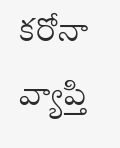కరోనా వ్యాప్తి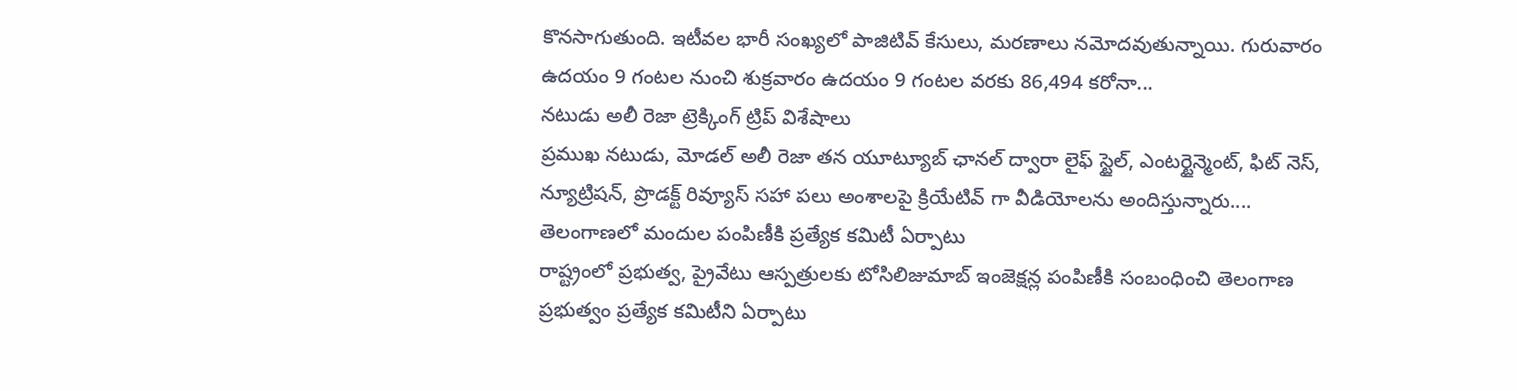కొనసాగుతుంది. ఇటీవల భారీ సంఖ్యలో పాజిటివ్ కేసులు, మరణాలు నమోదవుతున్నాయి. గురువారం ఉదయం 9 గంటల నుంచి శుక్రవారం ఉదయం 9 గంటల వరకు 86,494 కరోనా...
నటుడు అలీ రెజా ట్రెక్కింగ్ ట్రిప్ విశేషాలు
ప్రముఖ నటుడు, మోడల్ అలీ రెజా తన యూట్యూబ్ ఛానల్ ద్వారా లైఫ్ స్టైల్, ఎంటర్టైన్మెంట్, ఫిట్ నెస్, న్యూట్రిషన్, ప్రొడక్ట్ రివ్యూస్ సహా పలు అంశాలపై క్రియేటివ్ గా వీడియోలను అందిస్తున్నారు....
తెలంగాణలో మందుల పంపిణీకి ప్రత్యేక కమిటీ ఏర్పాటు
రాష్ట్రంలో ప్రభుత్వ, ప్రైవేటు ఆస్పత్రులకు టోసిలిజుమాబ్ ఇంజెక్షన్ల పంపిణీకి సంబంధించి తెలంగాణ ప్రభుత్వం ప్రత్యేక కమిటీని ఏర్పాటు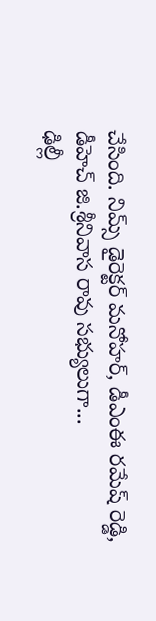చేసింది. నిమ్స్ డైరెక్టర్ మనోహర్, డీఎంఈ రమేష్ రెడ్డి, డీహెచ్ జి.శ్రీనివాస రావు సభ్యులుగా...
ఢిల్లీ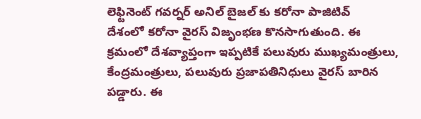లెఫ్టినెంట్ గవర్నర్ అనిల్ బైజల్ కు కరోనా పాజిటివ్
దేశంలో కరోనా వైరస్ విజృంభణ కొనసాగుతుంది. ఈ క్రమంలో దేశవ్యాప్తంగా ఇప్పటికే పలువురు ముఖ్యమంత్రులు, కేంద్రమంత్రులు, పలువురు ప్రజాపతినిధులు వైరస్ బారిన పడ్డారు. ఈ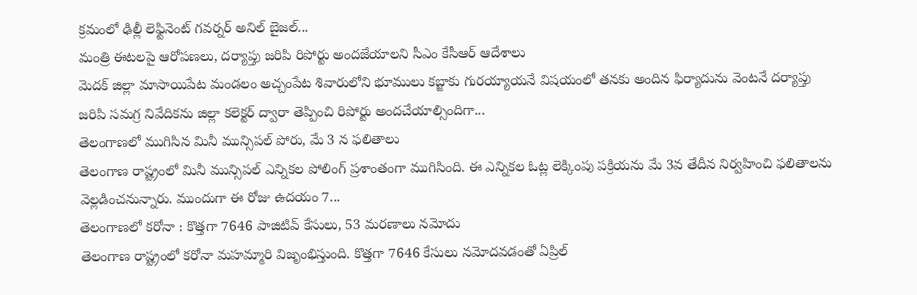క్రమంలో ఢిల్లీ లెఫ్టినెంట్ గవర్నర్ అనిల్ బైజల్...
మంత్రి ఈటలపై ఆరోపణలు, దర్యాప్తు జరిపి రిపోర్టు అందజేయాలని సీఎం కేసీఆర్ ఆదేశాలు
మెదక్ జిల్లా మాసాయిపేట మండలం అచ్చంపేట శివారులోని భూములు కబ్జాకు గురయ్యాయనే విషయంలో తనకు అందిన ఫిర్యాదును వెంటనే దర్యాప్తు జరిపి సమగ్ర నివేదికను జిల్లా కలెక్టర్ ద్వారా తెప్పించి రిపోర్టు అందచేయాల్సిందిగా...
తెలంగాణలో ముగిసిన మినీ మున్సిపల్ పోరు, మే 3 న ఫలితాలు
తెలంగాణ రాష్ట్రంలో మినీ మున్సిపల్ ఎన్నికల పోలింగ్ ప్రశాంతంగా ముగిసింది. ఈ ఎన్నికల ఓట్ల లెక్కింపు పక్రియను మే 3వ తేదీన నిర్వహించి ఫలితాలను వెల్లడించనున్నారు. ముందుగా ఈ రోజు ఉదయం 7...
తెలంగాణలో కరోనా : కొత్తగా 7646 పాజిటివ్ కేసులు, 53 మరణాలు నమోదు
తెలంగాణ రాష్ట్రంలో కరోనా మహమ్మారి విజృంభిస్తుంది. కొత్తగా 7646 కేసులు నమోదవడంతో ఏప్రిల్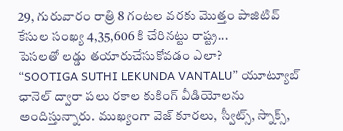29, గురువారం రాత్రి 8 గంటల వరకు మొత్తం పాజిటివ్ కేసుల సంఖ్య 4,35,606 కి చేరినట్టు రాష్ట్ర...
పెసలతో లడ్డు తయారుచేసుకోవడం ఎలా?
“SOOTIGA SUTHI LEKUNDA VANTALU” యూట్యూబ్ ఛానెల్ ద్వారా పలు రకాల కుకింగ్ వీడియోలను అందిస్తున్నారు. ముఖ్యంగా వెజ్ కూరలు, స్వీట్స్, స్నాక్స్,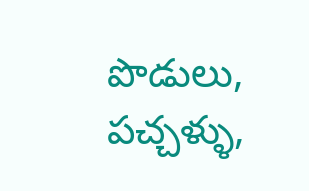పొడులు, పచ్చళ్ళు,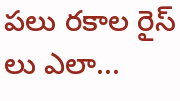పలు రకాల రైస్ లు ఎలా...